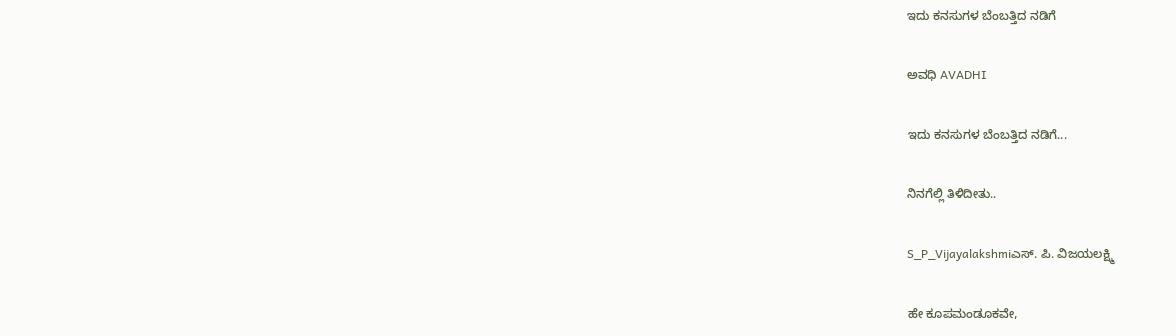ಇದು ಕನಸುಗಳ ಬೆಂಬತ್ತಿದ ನಡಿಗೆ‍

ಅವಧಿ AVADHI

ಇದು ಕನಸುಗಳ ಬೆಂಬತ್ತಿದ ನಡಿಗೆ...

ನಿನಗೆಲ್ಲಿ ತಿಳಿದೀತು..

S_P_Vijayalakshmiಎಸ್. ಪಿ. ವಿಜಯಲಕ್ಷ್ಮಿ

ಹೇ ಕೂಪಮಂಡೂಕವೇ,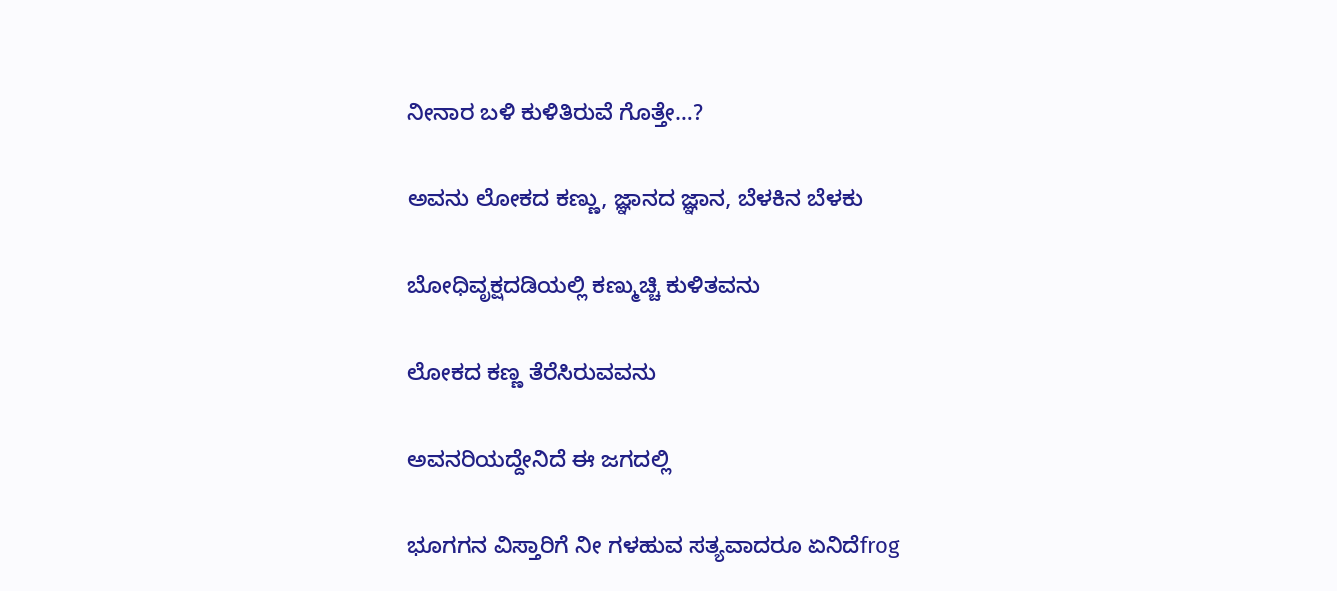ನೀನಾರ ಬಳಿ ಕುಳಿತಿರುವೆ ಗೊತ್ತೇ…?

ಅವನು ಲೋಕದ ಕಣ್ಣು, ಜ್ಞಾನದ ಜ್ಞಾನ, ಬೆಳಕಿನ ಬೆಳಕು

ಬೋಧಿವೃಕ್ಷದಡಿಯಲ್ಲಿ ಕಣ್ಮುಚ್ಚಿ ಕುಳಿತವನು

ಲೋಕದ ಕಣ್ಣ ತೆರೆಸಿರುವವನು

ಅವನರಿಯದ್ದೇನಿದೆ ಈ ಜಗದಲ್ಲಿ

ಭೂಗಗನ ವಿಸ್ತಾರಿಗೆ ನೀ ಗಳಹುವ ಸತ್ಯವಾದರೂ ಏನಿದೆfrog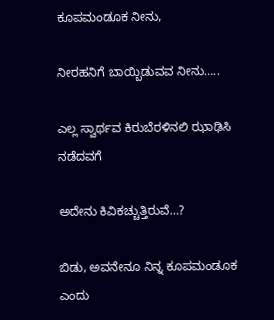ಕೂಪಮಂಡೂಕ ನೀನು,

ನೀರಹನಿಗೆ ಬಾಯ್ಬಿಡುವವ ನೀನು…..

ಎಲ್ಲ ಸ್ವಾರ್ಥವ ಕಿರುಬೆರಳಿನಲಿ ಝಾಢಿಸಿ ನಡೆದವಗೆ

ಅದೇನು ಕಿವಿಕಚ್ಚುತ್ತಿರುವೆ…?

ಬಿಡು, ಅವನೇನೂ ನಿನ್ನ ಕೂಪಮಂಡೂಕ ಎಂದು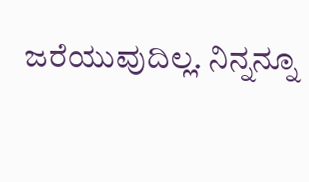ಜರೆಯುವುದಿಲ್ಲ. ನಿನ್ನನ್ನೂ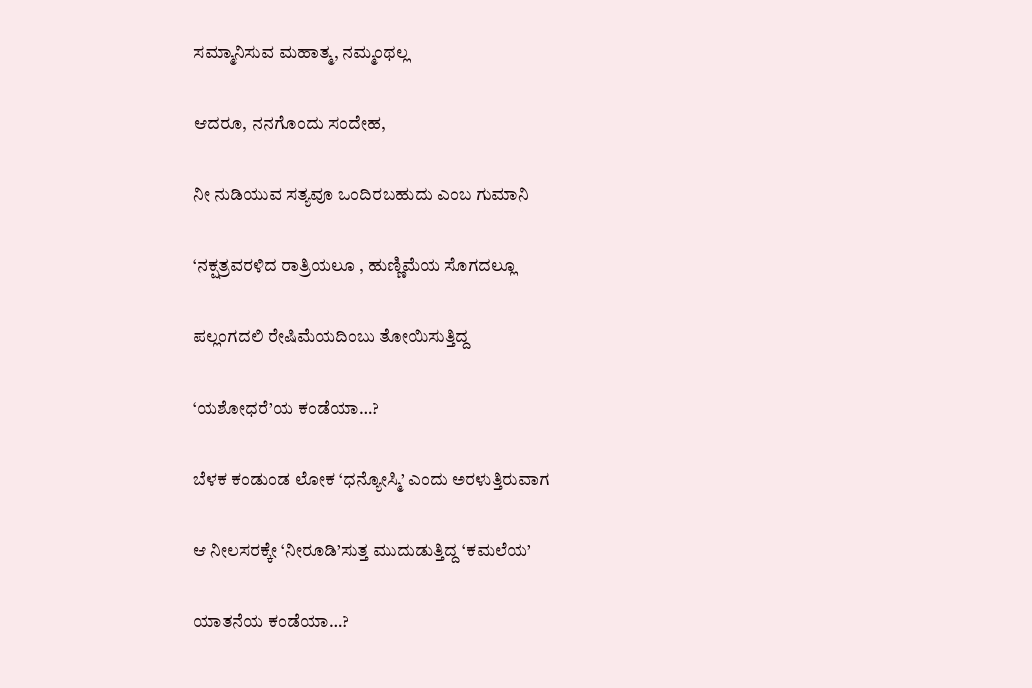ಸಮ್ಮಾನಿಸುವ ಮಹಾತ್ಮ, ನಮ್ಮಂಥಲ್ಲ

ಆದರೂ, ನನಗೊಂದು ಸಂದೇಹ,

ನೀ ನುಡಿಯುವ ಸತ್ಯವೂ ಒಂದಿರಬಹುದು ಎಂಬ ಗುಮಾನಿ

‘ನಕ್ಷತ್ರವರಳಿದ ರಾತ್ರಿಯಲೂ , ಹುಣ್ಣಿಮೆಯ ಸೊಗದಲ್ಲೂ

ಪಲ್ಲಂಗದಲಿ ರೇಷಿಮೆಯದಿಂಬು ತೋಯಿಸುತ್ತಿದ್ದ

‘ಯಶೋಧರೆ’ಯ ಕಂಡೆಯಾ…?

ಬೆಳಕ ಕಂಡುಂಡ ಲೋಕ ‘ಧನ್ಯೋಸ್ಮಿ’ ಎಂದು ಅರಳುತ್ತಿರುವಾಗ

ಆ ನೀಲಸರಕ್ಕೇ ‘ನೀರೂಡಿ’ಸುತ್ತ ಮುದುಡುತ್ತಿದ್ದ ‘ಕಮಲೆಯ’

ಯಾತನೆಯ ಕಂಡೆಯಾ…?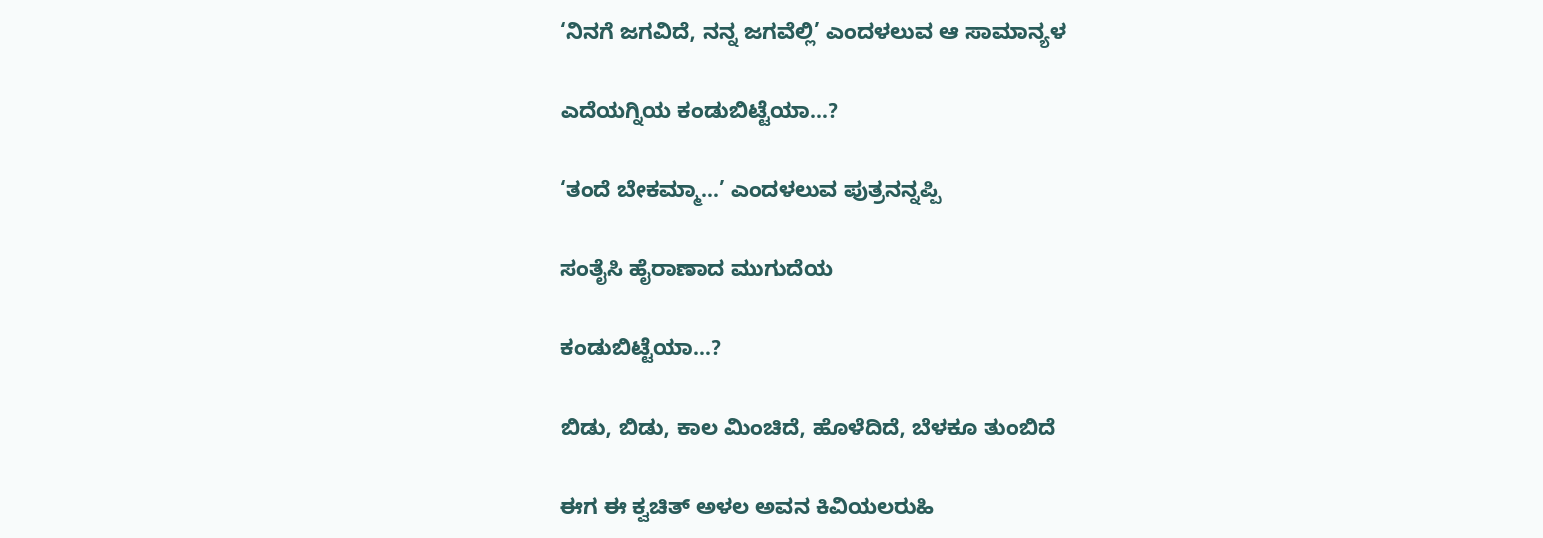‘ನಿನಗೆ ಜಗವಿದೆ, ನನ್ನ ಜಗವೆಲ್ಲಿ’ ಎಂದಳಲುವ ಆ ಸಾಮಾನ್ಯಳ

ಎದೆಯಗ್ನಿಯ ಕಂಡುಬಿಟ್ಟೆಯಾ…?

‘ತಂದೆ ಬೇಕಮ್ಮಾ…’ ಎಂದಳಲುವ ಪುತ್ರನನ್ನಪ್ಪಿ

ಸಂತೈಸಿ ಹೈರಾಣಾದ ಮುಗುದೆಯ

ಕಂಡುಬಿಟ್ಟೆಯಾ…?

ಬಿಡು, ಬಿಡು, ಕಾಲ ಮಿಂಚಿದೆ, ಹೊಳೆದಿದೆ, ಬೆಳಕೂ ತುಂಬಿದೆ

ಈಗ ಈ ಕ್ವಚಿತ್ ಅಳಲ ಅವನ ಕಿವಿಯಲರುಹಿ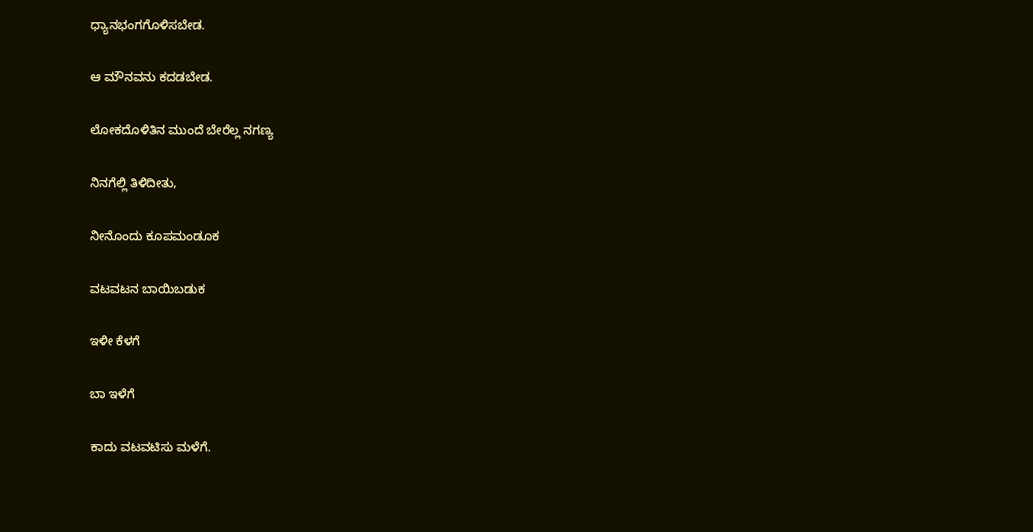ಧ್ಯಾನಭಂಗಗೊಳಿಸಬೇಡ.

ಆ ಮೌನವನು ಕದಡಬೇಡ.

ಲೋಕದೊಳಿತಿನ ಮುಂದೆ ಬೇರೆಲ್ಲ ನಗಣ್ಯ

ನಿನಗೆಲ್ಲಿ ತಿಳಿದೀತು,

ನೀನೊಂದು ಕೂಪಮಂಡೂಕ

ವಟವಟನ ಬಾಯಿಬಡುಕ

ಇಳೀ ಕೆಳಗೆ

ಬಾ ಇಳೆಗೆ

ಕಾದು ವಟವಟಿಸು ಮಳೆಗೆ.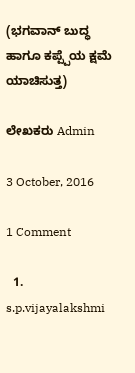(ಭಗವಾನ್ ಬುದ್ಧ ಹಾಗೂ ಕಪ್ಪ್ಪೆಯ ಕ್ಷಮೆ ಯಾಚಿಸುತ್ತ)

ಲೇಖಕರು Admin

3 October, 2016

1 Comment

  1. s.p.vijayalakshmi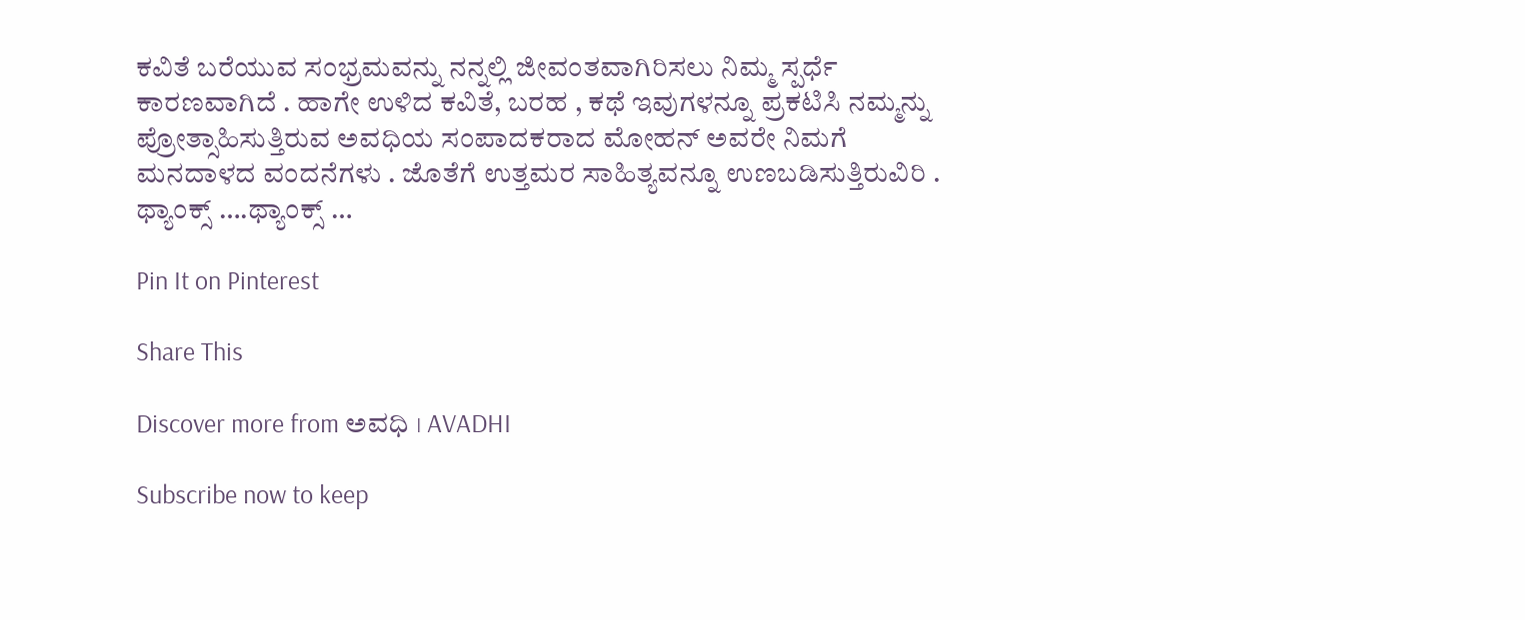ಕವಿತೆ ಬರೆಯುವ ಸಂಭ್ರಮವನ್ನು ನನ್ನಲ್ಲಿ ಜೀವಂತವಾಗಿರಿಸಲು ನಿಮ್ಮ ಸ್ಪರ್ಧೆ ಕಾರಣವಾಗಿದೆ . ಹಾಗೇ ಉಳಿದ ಕವಿತೆ, ಬರಹ , ಕಥೆ ಇವುಗಳನ್ನೂ ಪ್ರಕಟಿಸಿ ನಮ್ಮನ್ನು ಪ್ರೋತ್ಸಾಹಿಸುತ್ತಿರುವ ಅವಧಿಯ ಸಂಪಾದಕರಾದ ಮೋಹನ್ ಅವರೇ ನಿಮಗೆ ಮನದಾಳದ ವಂದನೆಗಳು . ಜೊತೆಗೆ ಉತ್ತಮರ ಸಾಹಿತ್ಯವನ್ನೂ ಉಣಬಡಿಸುತ್ತಿರುವಿರಿ . ಥ್ಯಾಂಕ್ಸ್ ….ಥ್ಯಾಂಕ್ಸ್ …

Pin It on Pinterest

Share This

Discover more from ಅವಧಿ । AVADHI

Subscribe now to keep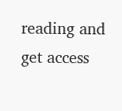reading and get access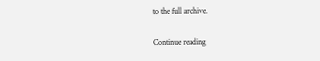to the full archive.

Continue reading